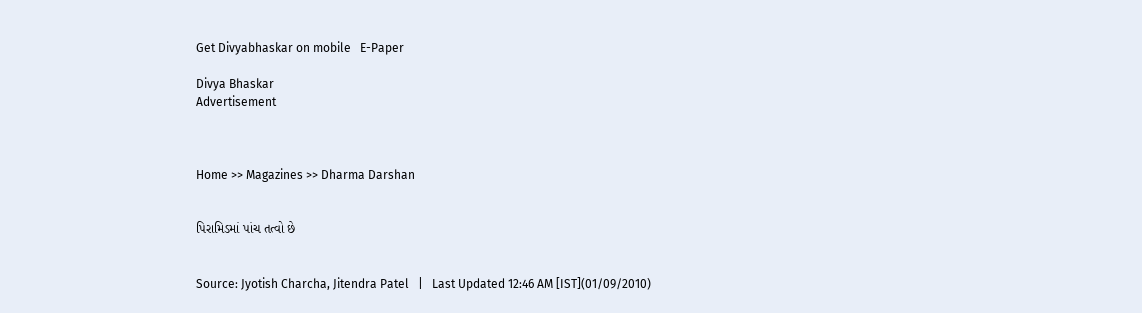Get Divyabhaskar on mobile   E-Paper

Divya Bhaskar
Advertisement



Home >> Magazines >> Dharma Darshan


પિરામિડમાં પાંચ તત્વો છે


Source: Jyotish Charcha, Jitendra Patel   |   Last Updated 12:46 AM [IST](01/09/2010)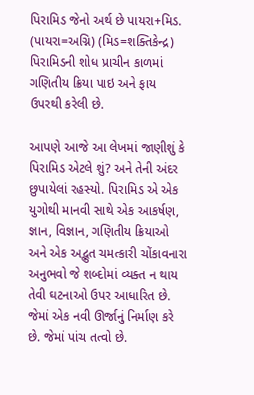પિરામિડ જેનો અર્થ છે પાયરા+મિડ. (પાયરા=અગ્નિ) (મિડ=શક્તિકેન્દ્ર) પિરામિડની શોધ પ્રાચીન કાળમાં ગણિતીય ક્રિયા પાઇ અને ફાય ઉપરથી કરેલી છે.

આપણે આજે આ લેખમાં જાણીશું કે પિરામિડ એટલે શું? અને તેની અંદર છુપાયેલાં રહસ્યો. પિરામિડ એ એક યુગોથી માનવી સાથે એક આકર્ષણ, જ્ઞાન, વિજ્ઞાન, ગણિતીય ક્રિયાઓ અને એક અદ્ભુત ચમત્કારી ચોંકાવનારા અનુભવો જે શબ્દોમાં વ્યક્ત ન થાય તેવી ઘટનાઓ ઉપર આધારિત છે. જેમાં એક નવી ઊર્જાનું નિર્માણ કરે છે. જેમાં પાંચ તત્વો છે.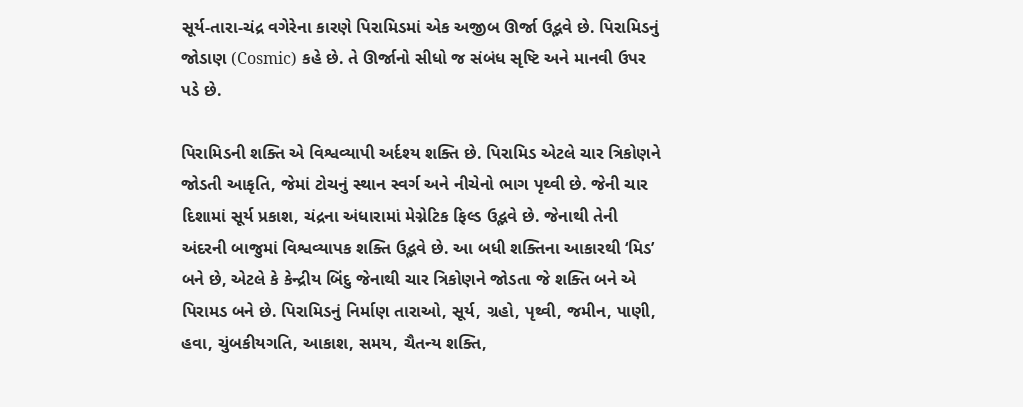સૂર્ય-તારા-ચંદ્ર વગેરેના કારણે પિરામિડમાં એક અજીબ ઊર્જા ઉદ્ભવે છે. પિરામિડનું જોડાણ (Cosmic) કહે છે. તે ઊર્જાનો સીધો જ સંબંધ સૃષ્ટિ અને માનવી ઉપર પડે છે.

પિરામિડની શક્તિ એ વિશ્વવ્યાપી અર્દશ્ય શક્તિ છે. પિરામિડ એટલે ચાર ત્રિકોણને જોડતી આકૃતિ, જેમાં ટોચનું સ્થાન સ્વર્ગ અને નીચેનો ભાગ પૃથ્વી છે. જેની ચાર દિશામાં સૂર્ય પ્રકાશ, ચંદ્રના અંધારામાં મેગ્નેટિક ફિલ્ડ ઉદ્ભવે છે. જેનાથી તેની અંદરની બાજુમાં વિશ્વવ્યાપક શક્તિ ઉદ્ભવે છે. આ બધી શક્તિના આકારથી ‘મિડ’ બને છે, એટલે કે કેન્દ્રીય બિંદુ જેનાથી ચાર ત્રિકોણને જોડતા જે શક્તિ બને એ પિરામડ બને છે. પિરામિડનું નિર્માણ તારાઓ, સૂર્ય, ગ્રહો, પૃથ્વી, જમીન, પાણી, હવા, ચુંબકીયગતિ, આકાશ, સમય, ચૈતન્ય શક્તિ,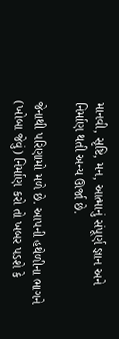માનવી, સૃષ્ટિ, મન, આત્માનું સંપૂર્ણ જ્ઞાન અને નિર્માણ થતી અન્ય ઊર્જા છે.

જેનાથી પરિણામો મળે છે. આપની હથેળીના ભાગને (ખોબા જેવું) નિર્માણ કરો તો ખબર પડશે કે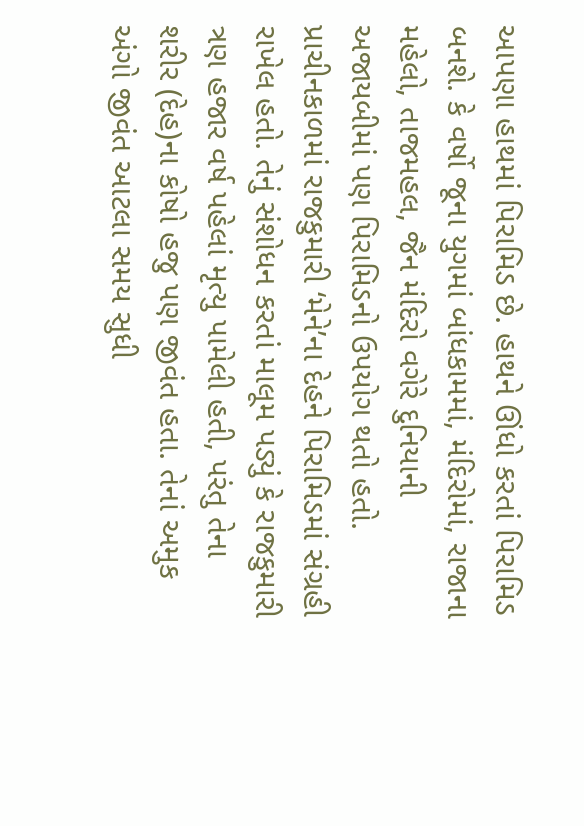આપણા હાથમાં પિરામિડ છે. હાથને ઊંધો કરતાં પિરામિડ બનશે. કે વર્ષો જૂના યુગમાં બાંધકામમાં, મંદિરોમાં, રાજાના મહેલો, તાજમહલ, જૈન મંદિરો વગેરે દુનિયાની અજાયબીમાં પણ પિરામિડનો ઉપયોગ થતો હતો. પ્રાચીનકાળમાં રાજકુમારી ‘મેને’ના દેહને પિરામિડમાં સંગ્રહી રાખેલ હતો. તેનું સંશોધન કરતાં માલૂમ પડ્યું કે રાજકુમારી ત્રણ હજાર વર્ષ પહેલાં મૃત્યુ પામેલી હતી, પરંતુ તેના શરીર (દેહ)ના કોષો હજુ પણ જીવંત હતા. તેનાં અમુક અંગો જીવંત આટલા સમય સુધી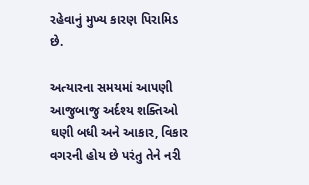રહેવાનું મુખ્ય કારણ પિરામિડ છે.

અત્યારના સમયમાં આપણી આજુબાજુ અર્દશ્ય શક્તિઓ ઘણી બધી અને આકાર, વિકાર વગરની હોય છે પરંતુ તેને નરી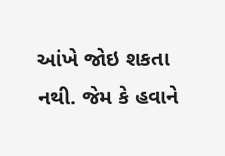આંખે જોઇ શકતા નથી. જેમ કે હવાને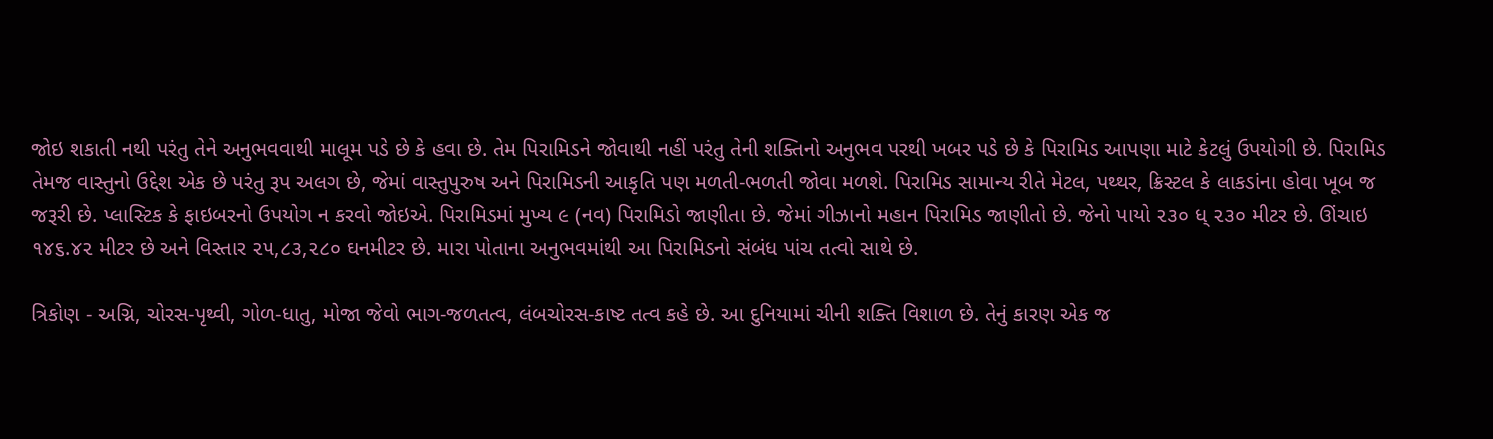જોઇ શકાતી નથી પરંતુ તેને અનુભવવાથી માલૂમ પડે છે કે હવા છે. તેમ પિરામિડને જોવાથી નહીં પરંતુ તેની શક્તિનો અનુભવ પરથી ખબર પડે છે કે પિરામિડ આપણા માટે કેટલું ઉપયોગી છે. પિરામિડ તેમજ વાસ્તુનો ઉદ્દેશ એક છે પરંતુ રૂપ અલગ છે, જેમાં વાસ્તુપુરુષ અને પિરામિડની આકૃતિ પણ મળતી-ભળતી જોવા મળશે. પિરામિડ સામાન્ય રીતે મેટલ, પથ્થર, ક્રિસ્ટલ કે લાકડાંના હોવા ખૂબ જ જરૂરી છે. પ્લાસ્ટિક કે ફાઇબરનો ઉપયોગ ન કરવો જોઇએ. પિરામિડમાં મુખ્ય ૯ (નવ) પિરામિડો જાણીતા છે. જેમાં ગીઝાનો મહાન પિરામિડ જાણીતો છે. જેનો પાયો ૨૩૦ ધ્ ૨૩૦ મીટર છે. ઊંચાઇ ૧૪૬.૪૨ મીટર છે અને વિસ્તાર ૨૫,૮૩,૨૮૦ ઘનમીટર છે. મારા પોતાના અનુભવમાંથી આ પિરામિડનો સંબંધ પાંચ તત્વો સાથે છે.

ત્રિકોણ - અગ્નિ, ચોરસ-પૃથ્વી, ગોળ-ધાતુ, મોજા જેવો ભાગ-જળતત્વ, લંબચોરસ-કાષ્ટ તત્વ કહે છે. આ દુનિયામાં ચીની શક્તિ વિશાળ છે. તેનું કારણ એક જ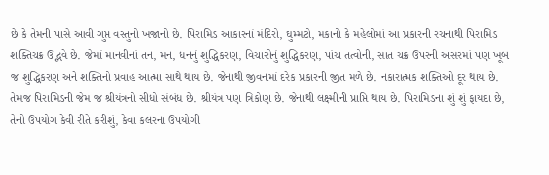છે કે તેમની પાસે આવી ગુપ્ત વસ્તુનો ખજાનો છે. પિરામિડ આકારનાં મંદિરો, ઘુમ્મટો, મકાનો કે મહેલોમાં આ પ્રકારની રચનાથી પિરામિડ શક્તિચક્ર ઉદ્ભવે છે. જેમાં માનવીનાં તન, મન, ધનનું શુદ્ધિકરણ, વિચારોનું શુદ્ધિકરણ, પાંચ તત્વોની, સાત ચક્ર ઉપરની અસરમાં પણ ખૂબ જ શુદ્ધિકરણ અને શક્તિનો પ્રવાહ આત્મા સાથે થાય છે. જેનાથી જીવનમાં દરેક પ્રકારની જીત મળે છે. નકારાત્મક શક્તિઓ દૂર થાય છે. તેમજ પિરામિડની જેમ જ શ્રીયંત્રનો સીધો સંબંધ છે. શ્રીયંત્ર પણ ત્રિકોણ છે. જેનાથી લક્ષ્મીની પ્રાપ્તિ થાય છે. પિરામિડના શું શું ફાયદા છે, તેનો ઉપયોગ કેવી રીતે કરીશું, કેવા કલરના ઉપયોગી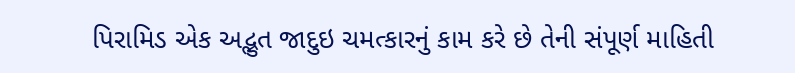પિરામિડ એક અદ્ભુત જાદુઇ ચમત્કારનું કામ કરે છે તેની સંપૂર્ણ માહિતી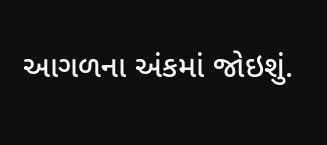આગળના અંકમાં જોઇશું.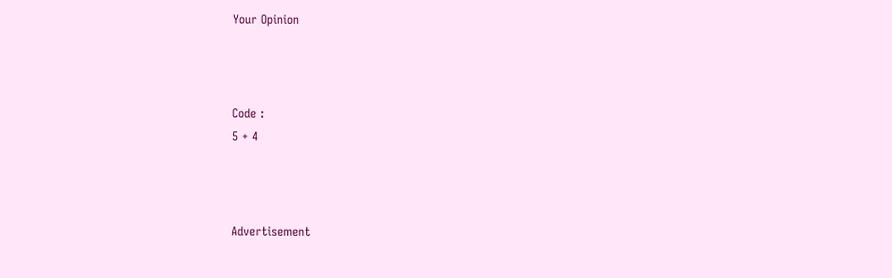Your Opinion



Code :
5 + 4



Advertisement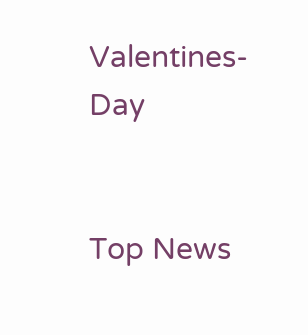Valentines-Day


Top News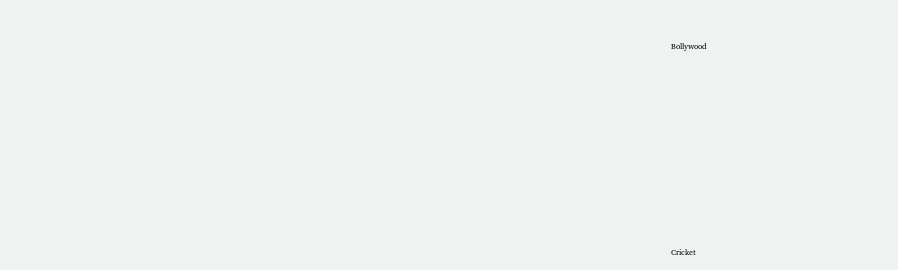Bollywood











Cricket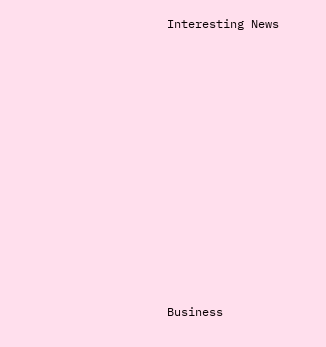Interesting News











Business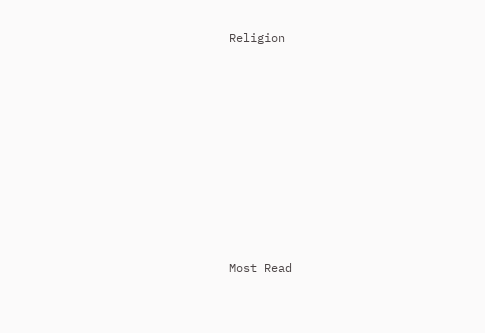Religion











Most Read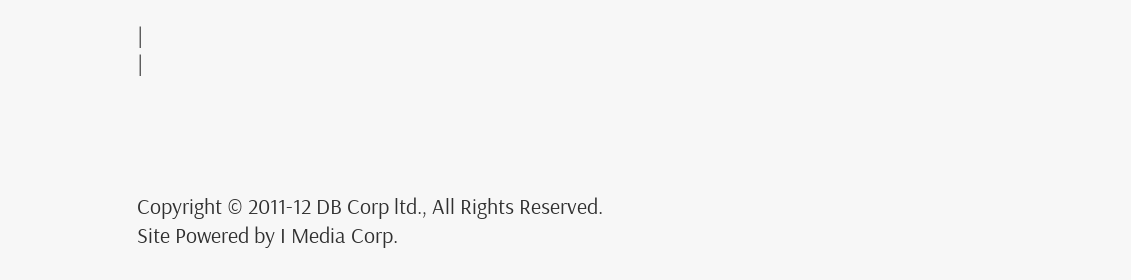|
|




Copyright © 2011-12 DB Corp ltd., All Rights Reserved.
Site Powered by I Media Corp.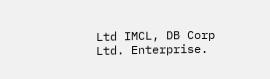Ltd IMCL, DB Corp Ltd. Enterprise.